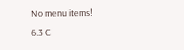No menu items!
6.3 C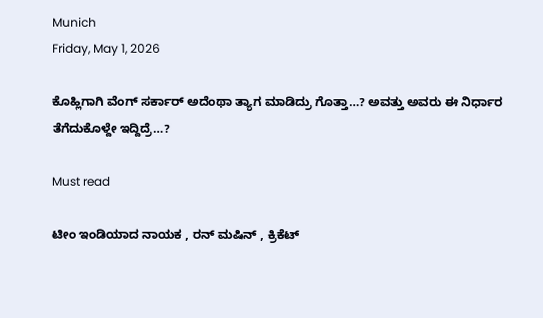Munich
Friday, May 1, 2026

ಕೊಹ್ಲಿಗಾಗಿ ವೆಂಗ್ ಸರ್ಕಾರ್ ಅದೆಂಥಾ ತ್ಯಾಗ ಮಾಡಿದ್ರು ಗೊತ್ತಾ…? ಅವತ್ತು ಅವರು ಈ ನಿರ್ಧಾರ ತೆಗೆದುಕೊಳ್ದೇ ಇದ್ದಿದ್ರೆ…?

Must read

ಟೀಂ ಇಂಡಿಯಾದ ನಾಯಕ , ರನ್‌ ಮಷಿನ್ , ಕ್ರಿಕೆಟ್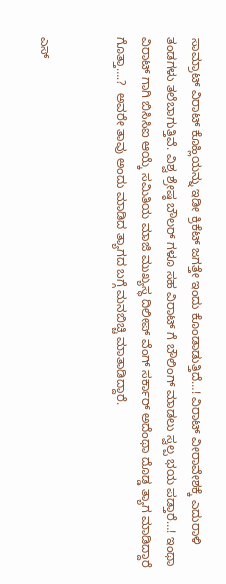ಸಾಮ್ರಾಟ್ ವಿರಾಟ್ ಕೊಹ್ಲಿಯನ್ನು ಇಡೀ ಕ್ರಿಕೆಟ್ ಜಗತ್ತೇ ಇಂದು‌ ಕೊಂಡಾಡುತ್ತಿದೆ…! ವಿರಾಟ್ ವೀರಾವೇಶಕ್ಕೆ ಎದುರಾಳಿ ತಂಡಗಳು ತಲೆಬಾಗುತ್ತಿವೆ. ವಿಶ್ವ ಶ್ರೇಷ್ಠ ಬೌಲರ್ ಗಳೂ ಸಹ ವಿರಾಟ್ ಗೆ ಬೌಲಿಂಗ್ ಮಾಡಲು ಸ್ವಲ್ಪ ಭಯ ಪಡ್ತಾರೆ…! ಇಂಥಾ ವಿರಾಟ್ ಗಾಗಿ ಬಿಸಿಸಿಐ ಆಯ್ಕೆ ಸಮಿತಿಯ ಮಾಜಿ ಮುಖ್ಯಸ್ಥ ದಿಲೀಪ್ ವೆಂಗ್ ಸರ್ಕಾರ್ ಅದೆಂಥಾ ದೊಡ್ಡ ತ್ಯಾಗ ಮಾಡಿದ್ದಾರೆ ಗೊತ್ತಾ….?  ಅವರೇ ತಾವು ಅಂದು ಮಾಡಿದ ತ್ಯಾಗದ ಬಗ್ಗೆ ಮನಬಿಚ್ಚಿ ಮಾತಾಡಿದ್ದಾರೆ.


ಎಸ್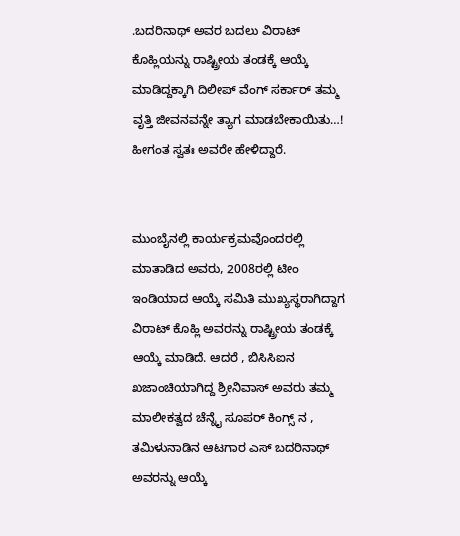.ಬದರಿನಾಥ್ ಅವರ ಬದಲು ವಿರಾಟ್ ಕೊಹ್ಲಿಯನ್ನು ರಾಷ್ಟ್ರೀಯ ತಂಡಕ್ಕೆ ಆಯ್ಕೆ ಮಾಡಿದ್ದಕ್ಕಾಗಿ ದಿಲೀಪ್ ವೆಂಗ್ ಸರ್ಕಾರ್ ತಮ್ಮ ವೃತ್ತಿ ಜೀವನವನ್ನೇ ತ್ಯಾಗ ಮಾಡಬೇಕಾಯಿತು…! ಹೀಗಂತ ಸ್ವತಃ ಅವರೇ ಹೇಳಿದ್ದಾರೆ.


ಮುಂಬೈನಲ್ಲಿ ಕಾರ್ಯಕ್ರಮವೊಂದರಲ್ಲಿ ಮಾತಾಡಿದ ಅವರು, 2008ರಲ್ಲಿ ಟೀಂ ಇಂಡಿಯಾದ ಆಯ್ಕೆ ಸಮಿತಿ ಮುಖ್ಯಸ್ಥರಾಗಿದ್ದಾಗ ವಿರಾಟ್ ಕೊಹ್ಲಿ ಅವರನ್ನು ರಾಷ್ಟ್ರೀಯ ತಂಡಕ್ಕೆ ಆಯ್ಕೆ ಮಾಡಿದೆ. ಆದರೆ , ಬಿಸಿಸಿಐನ ಖಜಾಂಚಿಯಾಗಿದ್ದ ಶ್ರೀನಿವಾಸ್ ಅವರು ತಮ್ಮ ಮಾಲೀಕತ್ವದ ಚೆನ್ನೈ ಸೂಪರ್ ಕಿಂಗ್ಸ್ ನ , ತಮಿಳುನಾಡಿನ ಆಟಗಾರ ಎಸ್ ಬದರಿನಾಥ್ ಅವರನ್ನು ಆಯ್ಕೆ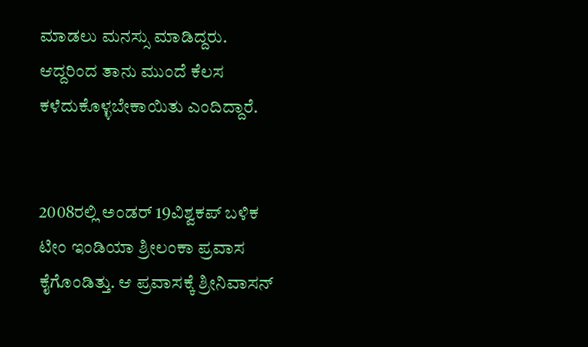ಮಾಡಲು ಮನಸ್ಸು ಮಾಡಿದ್ದರು. ಆದ್ದರಿಂದ ತಾನು ಮುಂದೆ ಕೆಲಸ ಕಳೆದುಕೊಳ್ಳಬೇಕಾಯಿತು ಎಂದಿದ್ದಾರೆ.


2008ರಲ್ಲಿ ಅಂಡರ್ 19ವಿಶ್ವಕಪ್ ಬಳಿಕ ಟೀಂ ಇಂಡಿಯಾ ಶ್ರೀಲಂಕಾ ಪ್ರವಾಸ‌ ಕೈಗೊಂಡಿತ್ತು. ಆ ಪ್ರವಾಸಕ್ಕೆ ಶ್ರೀನಿವಾಸನ್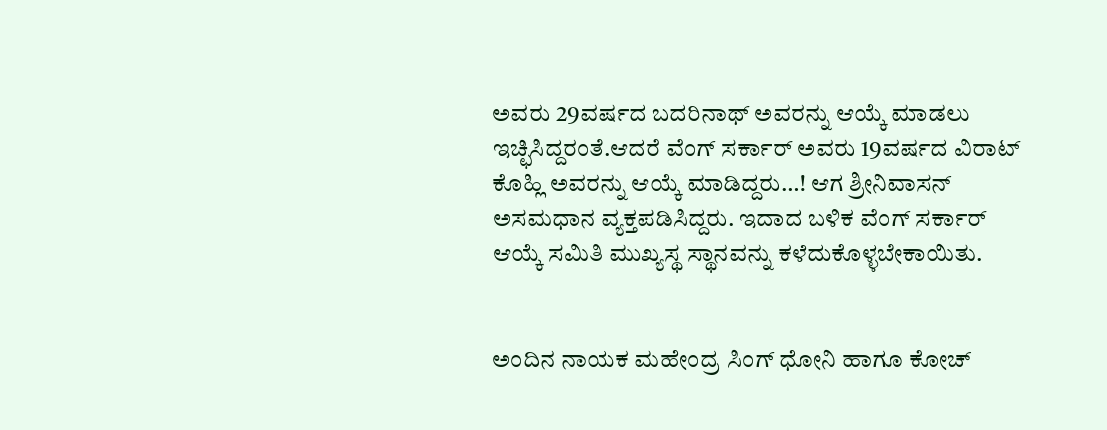ಅವರು 29ವರ್ಷದ ಬದರಿನಾಥ್ ಅವರನ್ನು ಆಯ್ಕೆ ಮಾಡಲು ಇಚ್ಛಿಸಿದ್ದರಂತೆ.ಆದರೆ ವೆಂಗ್ ಸರ್ಕಾರ್ ಅವರು 19ವರ್ಷದ ವಿರಾಟ್‌ ಕೊಹ್ಲಿ ಅವರನ್ನು ಆಯ್ಕೆ ಮಾಡಿದ್ದರು…! ಆಗ ಶ್ರೀನಿವಾಸನ್ ಅಸಮಧಾನ ವ್ಯಕ್ತಪಡಿಸಿದ್ದರು. ಇದಾದ ಬಳಿಕ ವೆಂಗ್ ಸರ್ಕಾರ್ ಆಯ್ಕೆ ಸಮಿತಿ ಮುಖ್ಯಸ್ಥ ಸ್ಥಾನವನ್ನು ಕಳೆದುಕೊಳ್ಳಬೇಕಾಯಿತು.


ಅಂದಿನ ನಾಯಕ ಮಹೇಂದ್ರ ಸಿಂಗ್ ಧೋನಿ ಹಾಗೂ ಕೋಚ್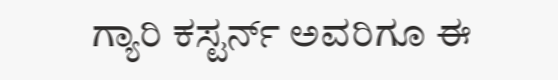ಗ್ಯಾರಿ ಕಸ್ಟರ್ನ್ ಅವರಿಗೂ ಈ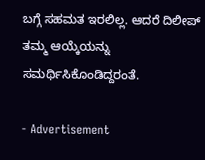ಬಗ್ಗೆ ಸಹಮತ ಇರಲಿಲ್ಲ. ಆದರೆ ದಿಲೀಪ್ ತಮ್ಮ ಆಯ್ಕೆಯನ್ನು ಸಮರ್ಥಿಸಿಕೊಂಡಿದ್ದರಂತೆ.

- Advertisement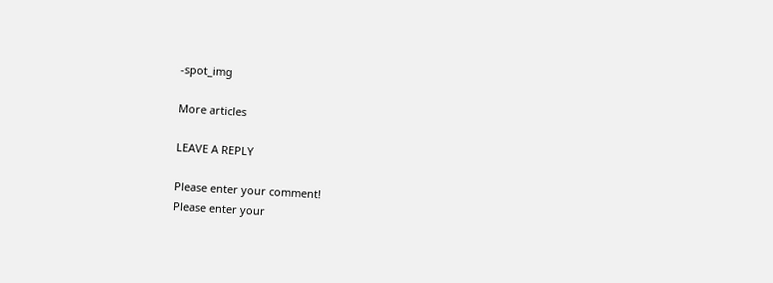-spot_img

More articles

LEAVE A REPLY

Please enter your comment!
Please enter your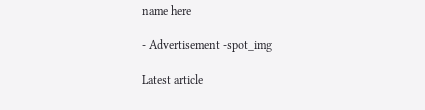name here

- Advertisement -spot_img

Latest article